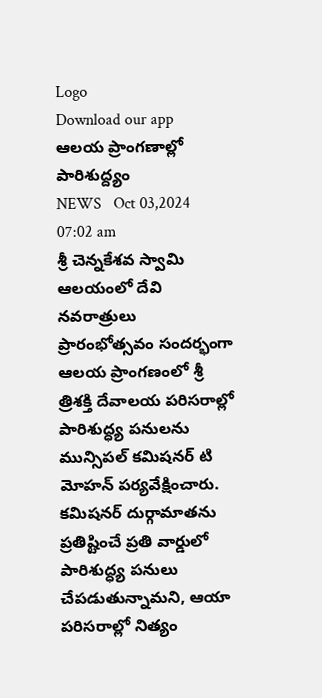Logo
Download our app
ఆలయ ప్రాంగణాల్లో పారిశుద్ద్యం
NEWS   Oct 03,2024 07:02 am
శ్రీ చెన్నకేశవ స్వామి ఆల‌యంలో దేవి నవరాత్రులు ప్రారంభోత్సవం సంద‌ర్భంగా ఆలయ ప్రాంగణంలో శ్రీ త్రిశక్తి దేవాలయ పరిసరాల్లో పారిశుద్ధ్య పనులను మున్సిపల్ కమిషనర్ టి మోహన్ పర్యవేక్షించారు. కమిషనర్ దుర్గామాతను ప్ర‌తిష్టించే ప్రతి వార్డులో పారిశుద్ధ్య పనులు చేపడుతున్నామ‌ని, ఆయా పరిసరాల్లో నిత్యం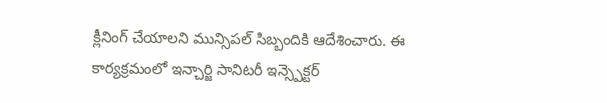క్లీనింగ్ చేయాలని మున్సిపల్ సిబ్బందికి ఆదేశించారు. ఈ కార్యక్రమంలో ఇన్చార్జి సానిటరీ ఇన్స్పెక్టర్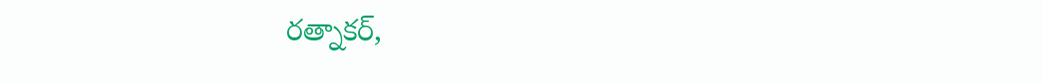రత్నాకర్,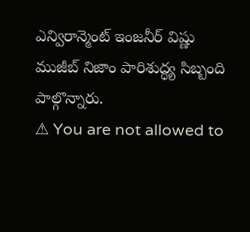ఎన్విరాన్మెంట్ ఇంజనీర్ విష్ణు ముజీబ్ నిజాం పారిశుద్ధ్య సిబ్బంది పాల్గొన్నారు.
⚠ You are not allowed to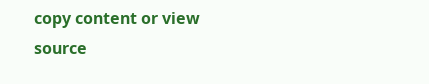copy content or view source